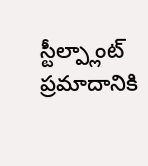స్టీల్ప్లాంట్ ప్రమాదానికి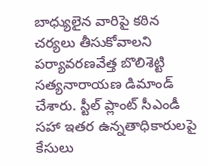బాధ్యులైన వారిపై కఠిన చర్యలు తీసుకోవాలని పర్యావరణవేత్త బొలిశెట్టి సత్యనారాయణ డిమాండ్ చేశారు. స్టీల్ ప్లాంట్ సీఎండీ సహా ఇతర ఉన్నతాధికారులపై కేసులు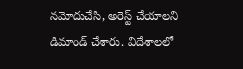నమోదుచేసి, అరెస్ట్ చేయాలని డిమాండ్ చేశారు. విదేశాలలో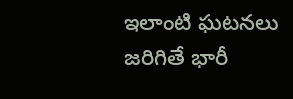ఇలాంటి ఘటనలు జరిగితే భారీ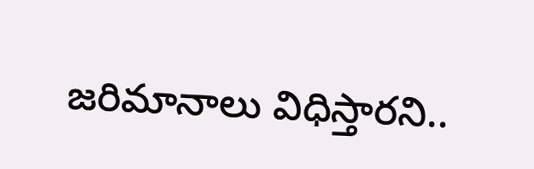జరిమానాలు విధిస్తారని..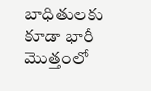బాధితులకు కూడా భారీ మొత్తంలో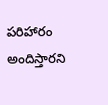పరిహారం అందిస్తారని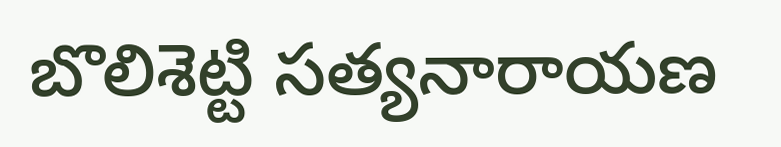బొలిశెట్టి సత్యనారాయణ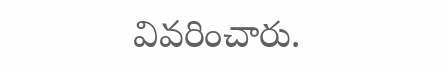వివరించారు.